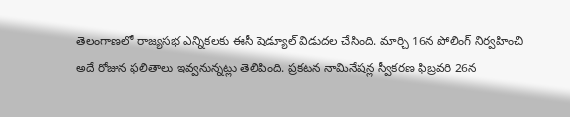తెలంగాణలో రాజ్యసభ ఎన్నికలకు ఈసీ షెడ్యూల్ విడుదల చేసింది. మార్చి 16న పోలింగ్ నిర్వహించి అదే రోజున ఫలితాలు ఇవ్వనున్నట్లు తెలిపింది. ప్రకటన నామినేషన్ల స్వీకరణ ఫిబ్రవరి 26న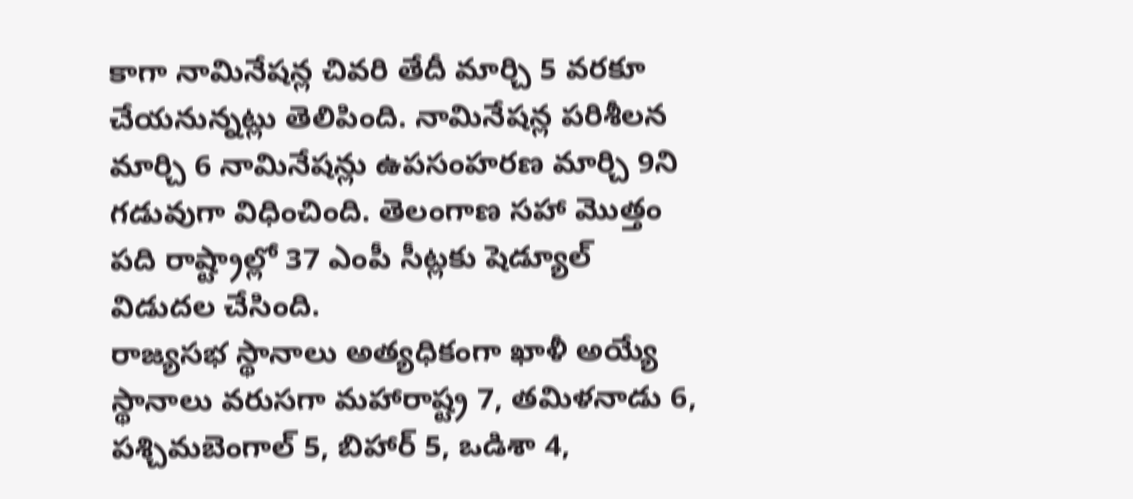కాగా నామినేషన్ల చివరి తేదీ మార్చి 5 వరకూ చేయనున్నట్లు తెలిపింది. నామినేషన్ల పరిశీలన మార్చి 6 నామినేషన్లు ఉపసంహరణ మార్చి 9ని గడువుగా విధించింది. తెలంగాణ సహా మొత్తం పది రాష్ట్రాల్లో 37 ఎంపీ సీట్లకు షెడ్యూల్ విడుదల చేసింది.
రాజ్యసభ స్థానాలు అత్యధికంగా ఖాళీ అయ్యే స్థానాలు వరుసగా మహారాష్ట్ర 7, తమిళనాడు 6, పశ్చిమబెంగాల్ 5, బిహార్ 5, ఒడిశా 4,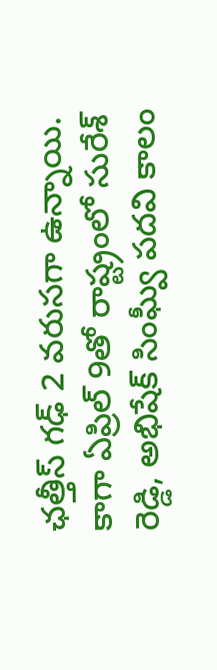ఛత్తీస్ గఢ్ 2 వరుసగా ఉన్నాయి. కాగా ఏప్రిల్ 9తో రాష్ట్రంలో సురేశ్ రెడ్డి, అభిషేక్ సింఘ్వీ పదవి కాలం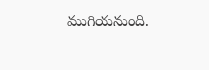ముగియనుంది.